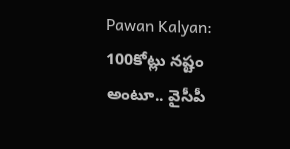Pawan Kalyan: 100కోట్లు నష్టం అంటూ.. వైసీపీ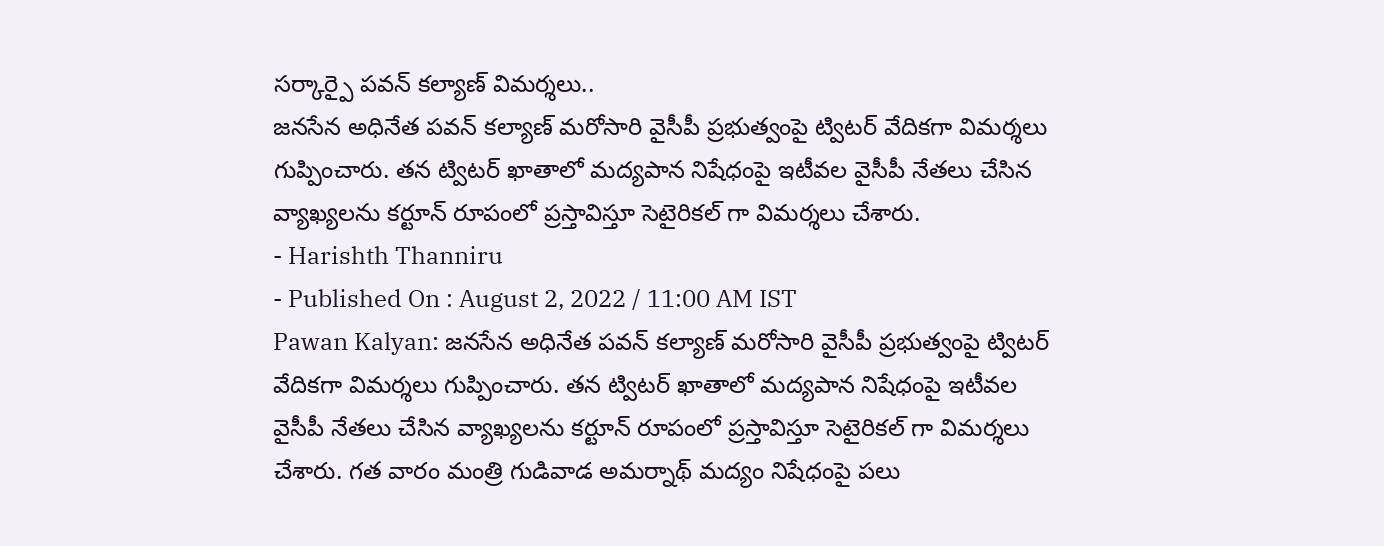సర్కార్పై పవన్ కల్యాణ్ విమర్శలు..
జనసేన అధినేత పవన్ కల్యాణ్ మరోసారి వైసీపీ ప్రభుత్వంపై ట్విటర్ వేదికగా విమర్శలు గుప్పించారు. తన ట్విటర్ ఖాతాలో మద్యపాన నిషేధంపై ఇటీవల వైసీపీ నేతలు చేసిన వ్యాఖ్యలను కర్టూన్ రూపంలో ప్రస్తావిస్తూ సెటైరికల్ గా విమర్శలు చేశారు.
- Harishth Thanniru
- Published On : August 2, 2022 / 11:00 AM IST
Pawan Kalyan: జనసేన అధినేత పవన్ కల్యాణ్ మరోసారి వైసీపీ ప్రభుత్వంపై ట్విటర్ వేదికగా విమర్శలు గుప్పించారు. తన ట్విటర్ ఖాతాలో మద్యపాన నిషేధంపై ఇటీవల వైసీపీ నేతలు చేసిన వ్యాఖ్యలను కర్టూన్ రూపంలో ప్రస్తావిస్తూ సెటైరికల్ గా విమర్శలు చేశారు. గత వారం మంత్రి గుడివాడ అమర్నాథ్ మద్యం నిషేధంపై పలు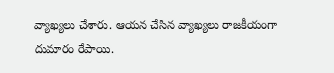వ్యాఖ్యలు చేశారు. ఆయన చేసిన వ్యాఖ్యలు రాజకీయంగా దుమారం రేపాయి.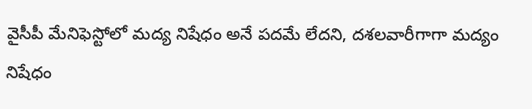వైసీపీ మేనిఫెస్టోలో మద్య నిషేధం అనే పదమే లేదని, దశలవారీగాగా మద్యం నిషేధం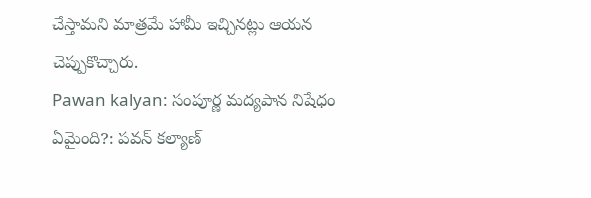చేస్తామని మాత్రమే హామీ ఇచ్చినట్లు ఆయన చెప్పుకొచ్చారు.
Pawan kalyan: సంపూర్ణ మద్యపాన నిషేధం ఏమైంది?: పవన్ కల్యాణ్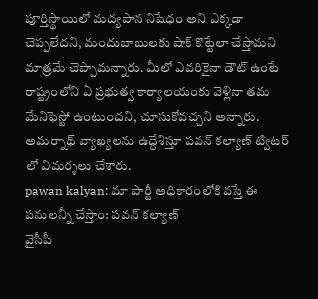పూర్తిస్థాయిలో మద్యపాన నిషేధం అని ఎక్కడా చెప్పలేదని, మందుబాబులకు షాక్ కొట్టేలా చేస్తామని మాత్రమే చెప్పామన్నారు. మీలో ఎవరికైనా డౌట్ ఉంటే రాష్ట్రంలోని ఏ ప్రభుత్వ కార్యాలయంకు వెళ్లినా తమ మేనిఫెస్టో ఉంటుందని, చూసుకోవచ్చని అన్నారు. అమర్నాథ్ వ్యాఖ్యలను ఉద్దేశిస్తూ పవన్ కల్యాణ్ ట్విటర్ లో విమర్శలు చేశారు.
pawan kalyan: మా పార్టీ అధికారంలోకి వస్తే ఈ పనులన్నీ చేస్తాం: పవన్ కల్యాణ్
వైసీపీ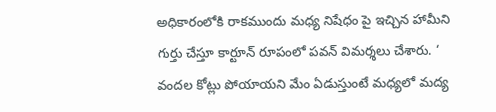అధికారంలోకి రాకముందు మధ్య నిషేధం పై ఇచ్చిన హామీని గుర్తు చేస్తూ కార్టూన్ రూపంలో పవన్ విమర్శలు చేశారు. ‘ వందల కోట్లు పోయాయని మేం ఏడుస్తుంటే మధ్యలో మద్య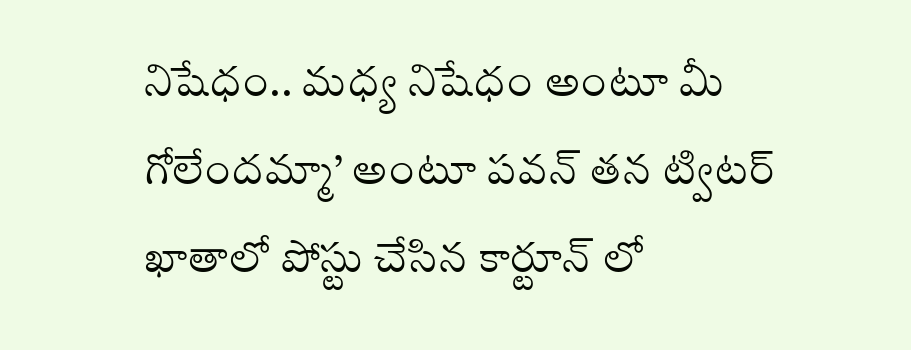నిషేధం.. మధ్య నిషేధం అంటూ మీ గోలేందమ్మా’ అంటూ పవన్ తన ట్విటర్ ఖాతాలో పోస్టు చేసిన కార్టూన్ లో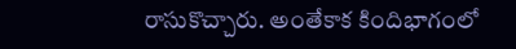రాసుకొచ్చారు. అంతేకాక కిందిభాగంలో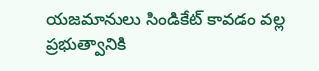యజమానులు సిండికేట్ కావడం వల్ల ప్రభుత్వానికి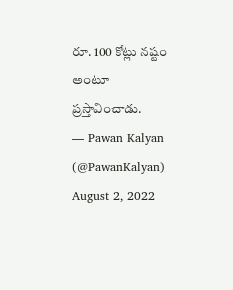రూ. 100 కోట్లు నష్టం అంటూ ప్రస్తావించాడు.
— Pawan Kalyan (@PawanKalyan) August 2, 2022